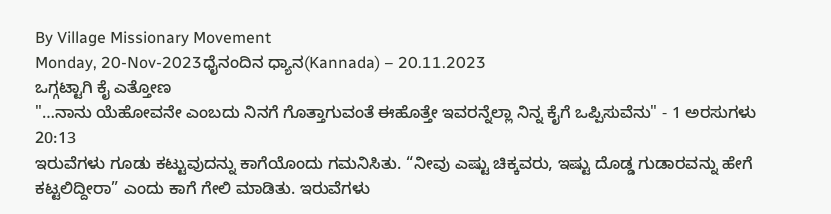By Village Missionary Movement
Monday, 20-Nov-2023ಧೈನಂದಿನ ಧ್ಯಾನ(Kannada) – 20.11.2023
ಒಗ್ಗಟ್ಟಾಗಿ ಕೈ ಎತ್ತೋಣ
"…ನಾನು ಯೆಹೋವನೇ ಎಂಬದು ನಿನಗೆ ಗೊತ್ತಾಗುವಂತೆ ಈಹೊತ್ತೇ ಇವರನ್ನೆಲ್ಲಾ ನಿನ್ನ ಕೈಗೆ ಒಪ್ಪಿಸುವೆನು" - 1 ಅರಸುಗಳು 20:13
ಇರುವೆಗಳು ಗೂಡು ಕಟ್ಟುವುದನ್ನು ಕಾಗೆಯೊಂದು ಗಮನಿಸಿತು. “ನೀವು ಎಷ್ಟು ಚಿಕ್ಕವರು, ಇಷ್ಟು ದೊಡ್ಡ ಗುಡಾರವನ್ನು ಹೇಗೆ ಕಟ್ಟಲಿದ್ದೀರಾ” ಎಂದು ಕಾಗೆ ಗೇಲಿ ಮಾಡಿತು. ಇರುವೆಗಳು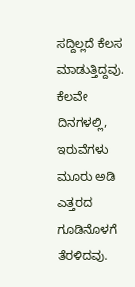ಸದ್ದಿಲ್ಲದೆ ಕೆಲಸ ಮಾಡುತ್ತಿದ್ದವು. ಕೆಲವೇ ದಿನಗಳಲ್ಲಿ, ಇರುವೆಗಳು ಮೂರು ಅಡಿ ಎತ್ತರದ ಗೂಡಿನೊಳಗೆ ತೆರಳಿದವು.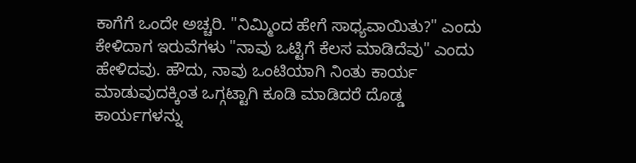ಕಾಗೆಗೆ ಒಂದೇ ಅಚ್ಚರಿ. "ನಿಮ್ಮಿಂದ ಹೇಗೆ ಸಾಧ್ಯವಾಯಿತು?" ಎಂದು ಕೇಳಿದಾಗ ಇರುವೆಗಳು "ನಾವು ಒಟ್ಟಿಗೆ ಕೆಲಸ ಮಾಡಿದೆವು" ಎಂದು ಹೇಳಿದವು. ಹೌದು, ನಾವು ಒಂಟಿಯಾಗಿ ನಿಂತು ಕಾರ್ಯ ಮಾಡುವುದಕ್ಕಿಂತ ಒಗ್ಗಟ್ಟಾಗಿ ಕೂಡಿ ಮಾಡಿದರೆ ದೊಡ್ಡ ಕಾರ್ಯಗಳನ್ನು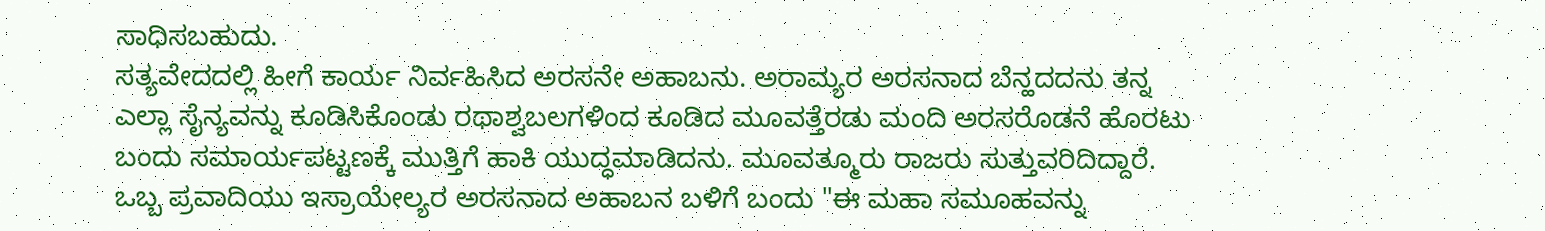ಸಾಧಿಸಬಹುದು.
ಸತ್ಯವೇದದಲ್ಲಿ ಹೀಗೆ ಕಾರ್ಯ ನಿರ್ವಹಿಸಿದ ಅರಸನೇ ಅಹಾಬನು. ಅರಾಮ್ಯರ ಅರಸನಾದ ಬೆನ್ಹದದನು ತನ್ನ ಎಲ್ಲಾ ಸೈನ್ಯವನ್ನು ಕೂಡಿಸಿಕೊಂಡು ರಥಾಶ್ವಬಲಗಳಿಂದ ಕೂಡಿದ ಮೂವತ್ತೆರಡು ಮಂದಿ ಅರಸರೊಡನೆ ಹೊರಟು ಬಂದು ಸಮಾರ್ಯಪಟ್ಟಣಕ್ಕೆ ಮುತ್ತಿಗೆ ಹಾಕಿ ಯುದ್ಧಮಾಡಿದನು. ಮೂವತ್ಮೂರು ರಾಜರು ಸುತ್ತುವರಿದಿದ್ದಾರೆ. ಒಬ್ಬ ಪ್ರವಾದಿಯು ಇಸ್ರಾಯೇಲ್ಯರ ಅರಸನಾದ ಅಹಾಬನ ಬಳಿಗೆ ಬಂದು "ಈ ಮಹಾ ಸಮೂಹವನ್ನು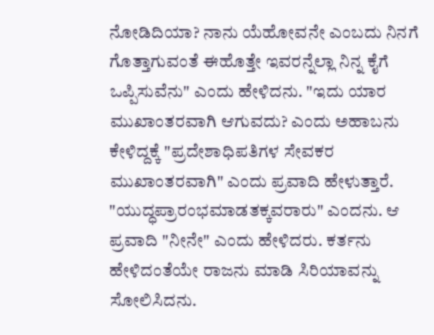ನೋಡಿದಿಯಾ? ನಾನು ಯೆಹೋವನೇ ಎಂಬದು ನಿನಗೆ ಗೊತ್ತಾಗುವಂತೆ ಈಹೊತ್ತೇ ಇವರನ್ನೆಲ್ಲಾ ನಿನ್ನ ಕೈಗೆ ಒಪ್ಪಿಸುವೆನು" ಎಂದು ಹೇಳಿದನು. "ಇದು ಯಾರ ಮುಖಾಂತರವಾಗಿ ಆಗುವದು? ಎಂದು ಅಹಾಬನು ಕೇಳಿದ್ದಕ್ಕೆ "ಪ್ರದೇಶಾಧಿಪತಿಗಳ ಸೇವಕರ ಮುಖಾಂತರವಾಗಿ" ಎಂದು ಪ್ರವಾದಿ ಹೇಳುತ್ತಾರೆ. "ಯುದ್ಧಪ್ರಾರಂಭಮಾಡತಕ್ಕವರಾರು" ಎಂದನು. ಆ ಪ್ರವಾದಿ "ನೀನೇ" ಎಂದು ಹೇಳಿದರು. ಕರ್ತನು ಹೇಳಿದಂತೆಯೇ ರಾಜನು ಮಾಡಿ ಸಿರಿಯಾವನ್ನು ಸೋಲಿಸಿದನು.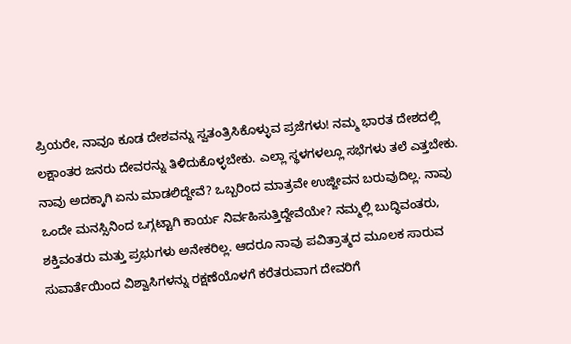ಪ್ರಿಯರೇ, ನಾವೂ ಕೂಡ ದೇಶವನ್ನು ಸ್ವತಂತ್ರಿಸಿಕೊಳ್ಳುವ ಪ್ರಜೆಗಳು! ನಮ್ಮ ಭಾರತ ದೇಶದಲ್ಲಿ ಲಕ್ಷಾಂತರ ಜನರು ದೇವರನ್ನು ತಿಳಿದುಕೊಳ್ಳಬೇಕು. ಎಲ್ಲಾ ಸ್ಥಳಗಳಲ್ಲೂ ಸಭೆಗಳು ತಲೆ ಎತ್ತಬೇಕು. ನಾವು ಅದಕ್ಕಾಗಿ ಏನು ಮಾಡಲಿದ್ದೇವೆ? ಒಬ್ಬರಿಂದ ಮಾತ್ರವೇ ಉಜ್ಜೀವನ ಬರುವುದಿಲ್ಲ. ನಾವು ಒಂದೇ ಮನಸ್ಸಿನಿಂದ ಒಗ್ಗಟ್ಟಾಗಿ ಕಾರ್ಯ ನಿರ್ವಹಿಸುತ್ತಿದ್ದೇವೆಯೇ? ನಮ್ಮಲ್ಲಿ ಬುದ್ಧಿವಂತರು, ಶಕ್ತಿವಂತರು ಮತ್ತು ಪ್ರಭುಗಳು ಅನೇಕರಿಲ್ಲ. ಆದರೂ ನಾವು ಪವಿತ್ರಾತ್ಮದ ಮೂಲಕ ಸಾರುವ ಸುವಾರ್ತೆಯಿಂದ ವಿಶ್ವಾಸಿಗಳನ್ನು ರಕ್ಷಣೆಯೊಳಗೆ ಕರೆತರುವಾಗ ದೇವರಿಗೆ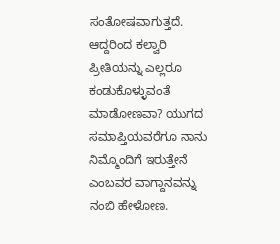ಸಂತೋಷವಾಗುತ್ತದೆ. ಆದ್ದರಿಂದ ಕಲ್ವಾರಿ ಪ್ರೀತಿಯನ್ನು ಎಲ್ಲರೂ ಕಂಡುಕೊಳ್ಳುವಂತೆ ಮಾಡೋಣವಾ? ಯುಗದ ಸಮಾಪ್ತಿಯವರೆಗೂ ನಾನು ನಿಮ್ಮೊಂದಿಗೆ ಇರುತ್ತೇನೆ ಎಂಬವರ ವಾಗ್ದಾನವನ್ನು ನಂಬಿ ಹೇಳೋಣ.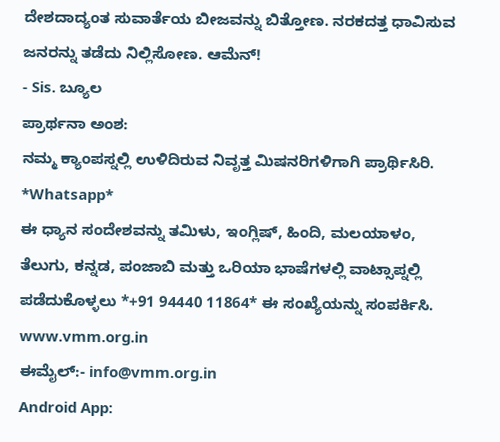ದೇಶದಾದ್ಯಂತ ಸುವಾರ್ತೆಯ ಬೀಜವನ್ನು ಬಿತ್ತೋಣ. ನರಕದತ್ತ ಧಾವಿಸುವ ಜನರನ್ನು ತಡೆದು ನಿಲ್ಲಿಸೋಣ. ಆಮೆನ್!
- Sis. ಬ್ಯೂಲ
ಪ್ರಾರ್ಥನಾ ಅಂಶ:
ನಮ್ಮ ಕ್ಯಾಂಪಸ್ನಲ್ಲಿ ಉಳಿದಿರುವ ನಿವೃತ್ತ ಮಿಷನರಿಗಳಿಗಾಗಿ ಪ್ರಾರ್ಥಿಸಿರಿ.
*Whatsapp*
ಈ ಧ್ಯಾನ ಸಂದೇಶವನ್ನು ತಮಿಳು, ಇಂಗ್ಲಿಷ್, ಹಿಂದಿ, ಮಲಯಾಳಂ, ತೆಲುಗು, ಕನ್ನಡ, ಪಂಜಾಬಿ ಮತ್ತು ಒರಿಯಾ ಭಾಷೆಗಳಲ್ಲಿ ವಾಟ್ಸಾಪ್ನಲ್ಲಿ ಪಡೆದುಕೊಳ್ಳಲು *+91 94440 11864* ಈ ಸಂಖ್ಯೆಯನ್ನು ಸಂಪರ್ಕಿಸಿ.
www.vmm.org.in
ಈಮೈಲ್:- info@vmm.org.in
Android App: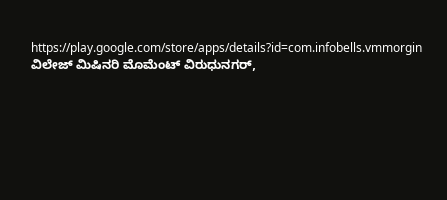https://play.google.com/store/apps/details?id=com.infobells.vmmorgin
ವಿಲೇಜ್ ಮಿಷಿನರಿ ಮೊಮೆಂಟ್ ವಿರುಧುನಗರ್,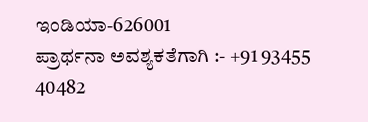ಇಂಡಿಯಾ-626001
ಪ್ರಾರ್ಥನಾ ಅವಶ್ಯಕತೆಗಾಗಿ :- +91 93455 40482